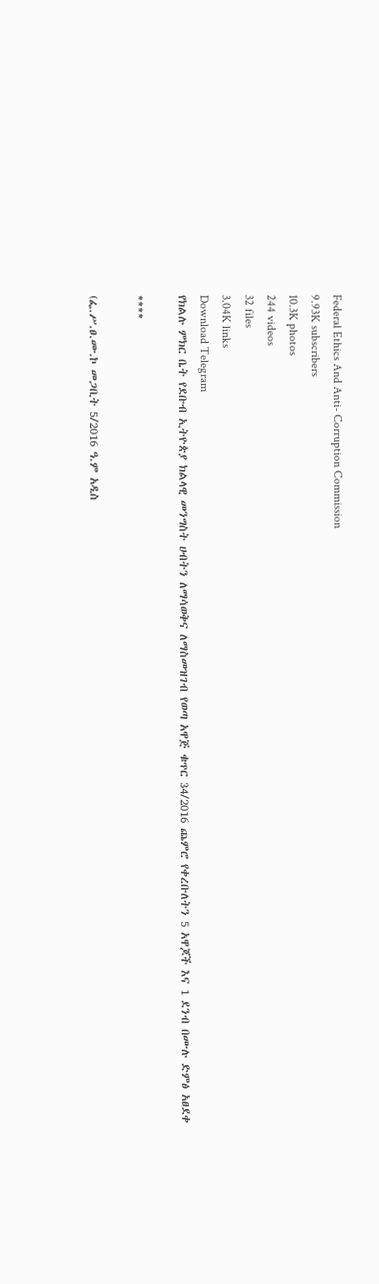Federal Ethics And Anti- Corruption Commission
9.93K subscribers
10.3K photos
244 videos
32 files
3.04K links
Download Telegram
የክልሉ ምክር ቤት የደቡብ ኢትዮጵያ ክልላዊ መንግስት ሀብትን ለማሳወቅና ለማስመዝገብ የወጣ አዋጅ ቁጥር 34/2016 ጨምሮ የቀረቡለትን 5 አዋጆች እና 1 ደንብ በሙሉ ድምፅ አፀደቀ

****

(ፌ.ሥ.ፀ.ሙ.ኮ መጋቢት 5/2016 ዓ.ም አዲስ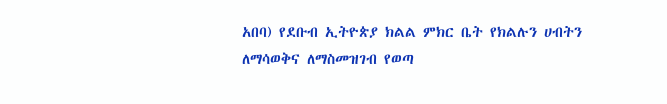አበባ) የደቡብ ኢትዮጵያ ክልል ምክር ቤት የክልሉን ሀብትን ለማሳወቅና ለማስመዝገብ የወጣ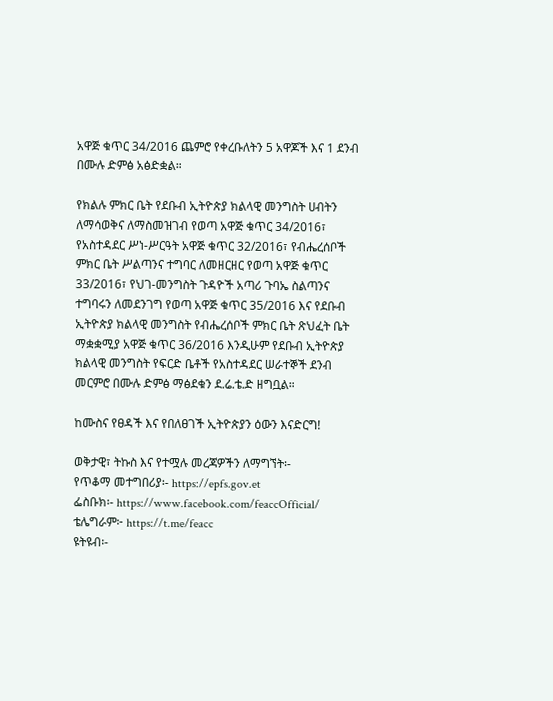አዋጅ ቁጥር 34/2016 ጨምሮ የቀረቡለትን 5 አዋጆች እና 1 ደንብ በሙሉ ድምፅ አፅድቋል።

የክልሉ ምክር ቤት የደቡብ ኢትዮጵያ ክልላዊ መንግስት ሀብትን ለማሳወቅና ለማስመዝገብ የወጣ አዋጅ ቁጥር 34/2016፣ የአስተዳደር ሥነ-ሥርዓት አዋጅ ቁጥር 32/2016፣ የብሔረሰቦች ምክር ቤት ሥልጣንና ተግባር ለመዘርዘር የወጣ አዋጅ ቁጥር 33/2016፣ የህገ-መንግስት ጉዳዮች አጣሪ ጉባኤ ስልጣንና ተግባሩን ለመደንገግ የወጣ አዋጅ ቁጥር 35/2016 እና የደቡብ ኢትዮጵያ ክልላዊ መንግስት የብሔረሰቦች ምክር ቤት ጽህፈት ቤት ማቋቋሚያ አዋጅ ቁጥር 36/2016 እንዲሁም የደቡብ ኢትዮጵያ ክልላዊ መንግስት የፍርድ ቤቶች የአስተዳደር ሠራተኞች ደንብ መርምሮ በሙሉ ድምፅ ማፅደቁን ደ.ሬ.ቴ.ድ ዘግቧል።

ከሙስና የፀዳች እና የበለፀገች ኢትዮጵያን ዕውን እናድርግ!

ወቅታዊ፣ ትኩስ እና የተሟሉ መረጃዎችን ለማግኘት፡-
የጥቆማ መተግበሪያ፡- https://epfs.gov.et
ፌስቡክ፡- https://www.facebook.com/feaccOfficial/
ቴሌግራም፦ https://t.me/feacc
ዩትዩብ፡-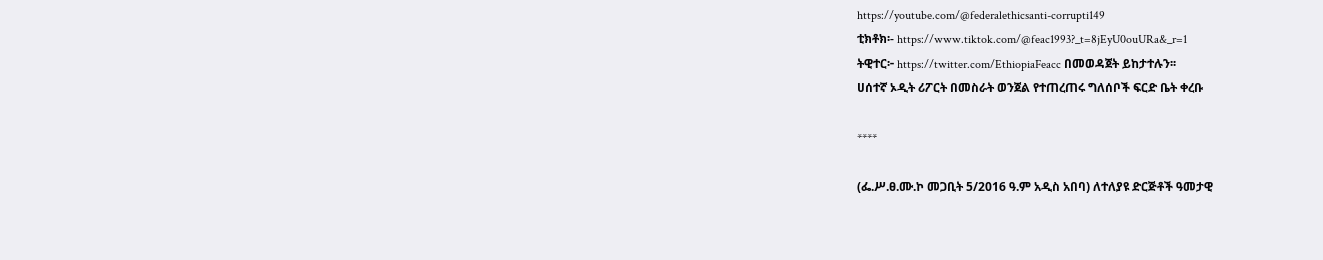https://youtube.com/@federalethicsanti-corrupti149
ቲክቶክ፡- https://www.tiktok.com/@feac1993?_t=8jEyU0ouURa&_r=1
ትዊተር፦ https://twitter.com/EthiopiaFeacc በመወዳጀት ይከታተሉን፡፡
ሀሰተኛ ኦዲት ሪፖርት በመስራት ወንጀል የተጠረጠሩ ግለሰቦች ፍርድ ቤት ቀረቡ

****

(ፌ.ሥ.ፀ.ሙ.ኮ መጋቢት 5/2016 ዓ.ም አዲስ አበባ) ለተለያዩ ድርጅቶች ዓመታዊ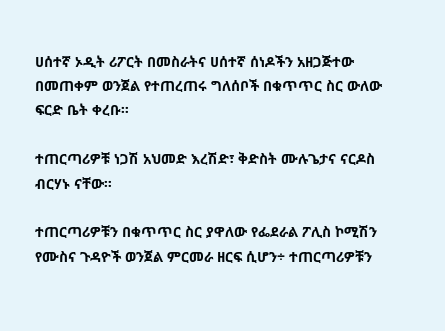ሀሰተኛ ኦዲት ሪፖርት በመስራትና ሀሰተኛ ሰነዶችን አዘጋጅተው በመጠቀም ወንጀል የተጠረጠሩ ግለሰቦች በቁጥጥር ስር ውለው ፍርድ ቤት ቀረቡ።

ተጠርጣሪዎቹ ነጋሽ አህመድ እረሽድ፣ ቅድስት ሙሉጌታና ናርዶስ ብርሃኑ ናቸው።

ተጠርጣሪዎቹን በቁጥጥር ስር ያዋለው የፌደራል ፖሊስ ኮሚሽን የሙስና ጉዳዮች ወንጀል ምርመራ ዘርፍ ሲሆን÷ ተጠርጣሪዎቹን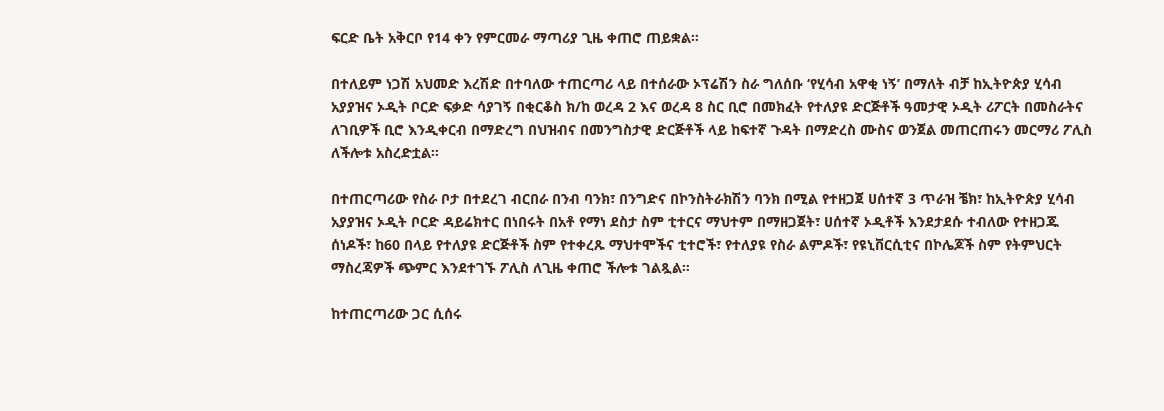ፍርድ ቤት አቅርቦ የ14 ቀን የምርመራ ማጣሪያ ጊዜ ቀጠሮ ጠይቋል።

በተለይም ነጋሽ አህመድ እረሽድ በተባለው ተጠርጣሪ ላይ በተሰራው ኦፕሬሽን ስራ ግለሰቡ ‘የሂሳብ አዋቂ ነኝ’ በማለት ብቻ ከኢትዮጵያ ሂሳብ አያያዝና ኦዲት ቦርድ ፍቃድ ሳያገኝ በቂርቆስ ክ/ከ ወረዳ 2 እና ወረዳ 8 ስር ቢሮ በመክፈት የተለያዩ ድርጅቶች ዓመታዊ ኦዲት ሪፖርት በመስራትና ለገቢዎች ቢሮ እንዲቀርብ በማድረግ በህዝብና በመንግስታዊ ድርጅቶች ላይ ከፍተኛ ጉዳት በማድረስ ሙስና ወንጀል መጠርጠሩን መርማሪ ፖሊስ ለችሎቱ አስረድቷል።

በተጠርጣሪው የስራ ቦታ በተደረገ ብርበራ በንብ ባንክ፣ በንግድና በኮንስትራክሽን ባንክ በሚል የተዘጋጀ ሀሰተኛ 3 ጥራዝ ቼክ፣ ከኢትዮጵያ ሂሳብ አያያዝና ኦዲት ቦርድ ዳይሬክተር በነበሩት በአቶ የማነ ደስታ ስም ቲተርና ማህተም በማዘጋጀት፣ ሀሰተኛ ኦዲቶች እንደታደሱ ተብለው የተዘጋጁ ሰነዶች፣ ከ60 በላይ የተለያዩ ድርጅቶች ስም የተቀረጹ ማህተሞችና ቲተሮች፣ የተለያዩ የስራ ልምዶች፣ የዩኒቨርሲቲና በኮሌጆች ስም የትምህርት ማስረጃዎች ጭምር እንደተገኙ ፖሊስ ለጊዜ ቀጠሮ ችሎቱ ገልጿል።

ከተጠርጣሪው ጋር ሲሰሩ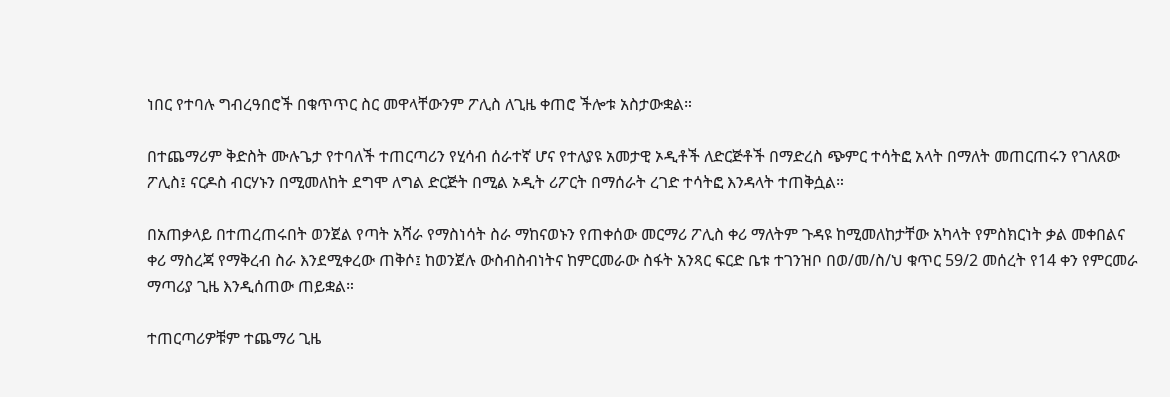ነበር የተባሉ ግብረዓበሮች በቁጥጥር ስር መዋላቸውንም ፖሊስ ለጊዜ ቀጠሮ ችሎቱ አስታውቋል።

በተጨማሪም ቅድስት ሙሉጌታ የተባለች ተጠርጣሪን የሂሳብ ሰራተኛ ሆና የተለያዩ አመታዊ ኦዲቶች ለድርጅቶች በማድረስ ጭምር ተሳትፎ አላት በማለት መጠርጠሩን የገለጸው ፖሊስ፤ ናርዶስ ብርሃኑን በሚመለከት ደግሞ ለግል ድርጅት በሚል ኦዲት ሪፖርት በማሰራት ረገድ ተሳትፎ እንዳላት ተጠቅሷል።

በአጠቃላይ በተጠረጠሩበት ወንጀል የጣት አሻራ የማስነሳት ስራ ማከናወኑን የጠቀሰው መርማሪ ፖሊስ ቀሪ ማለትም ጉዳዩ ከሚመለከታቸው አካላት የምስክርነት ቃል መቀበልና ቀሪ ማስረጃ የማቅረብ ስራ እንደሚቀረው ጠቅሶ፤ ከወንጀሉ ውስብስብነትና ከምርመራው ስፋት አንጻር ፍርድ ቤቱ ተገንዝቦ በወ/መ/ስ/ህ ቁጥር 59/2 መሰረት የ14 ቀን የምርመራ ማጣሪያ ጊዜ እንዲሰጠው ጠይቋል።

ተጠርጣሪዎቹም ተጨማሪ ጊዜ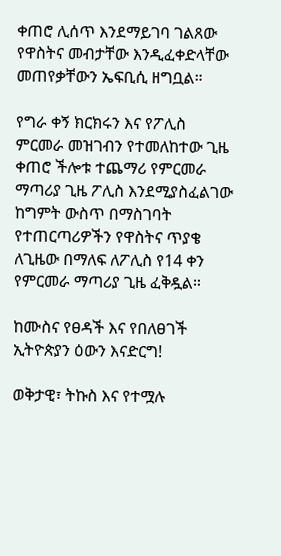ቀጠሮ ሊሰጥ እንደማይገባ ገልጸው የዋስትና መብታቸው እንዲፈቀድላቸው መጠየቃቸውን ኤፍቢሲ ዘግቧል።

የግራ ቀኝ ክርክሩን እና የፖሊስ ምርመራ መዝገብን የተመለከተው ጊዜ ቀጠሮ ችሎቱ ተጨማሪ የምርመራ ማጣሪያ ጊዜ ፖሊስ እንደሚያስፈልገው ከግምት ውስጥ በማስገባት የተጠርጣሪዎችን የዋስትና ጥያቄ ለጊዜው በማለፍ ለፖሊስ የ14 ቀን የምርመራ ማጣሪያ ጊዜ ፈቅዷል።

ከሙስና የፀዳች እና የበለፀገች ኢትዮጵያን ዕውን እናድርግ!

ወቅታዊ፣ ትኩስ እና የተሟሉ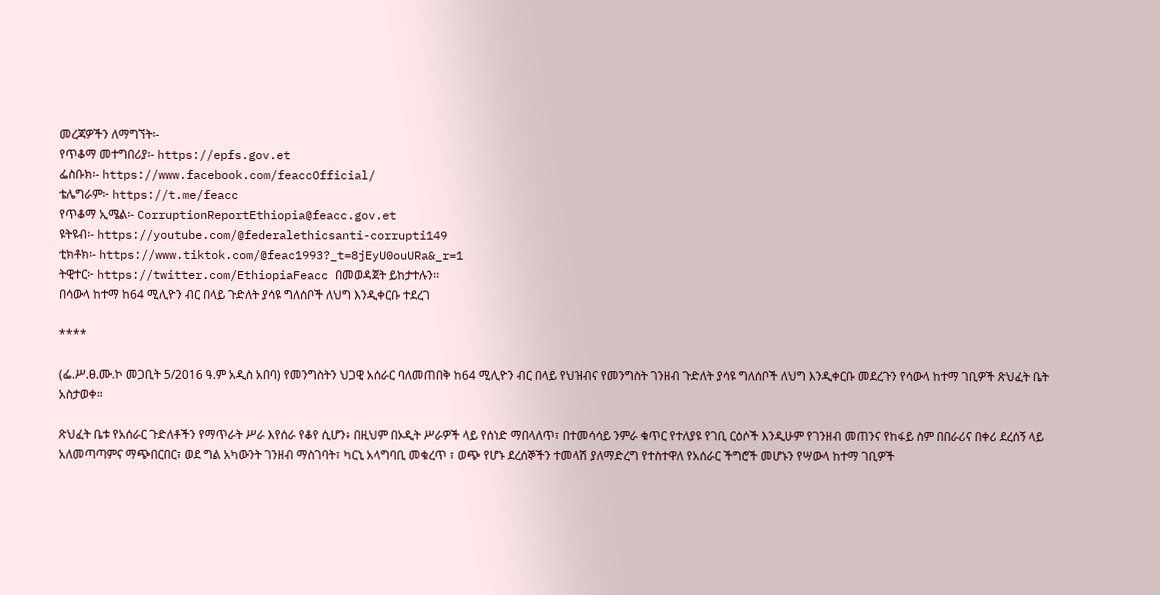መረጃዎችን ለማግኘት፡-
የጥቆማ መተግበሪያ፡- https://epfs.gov.et
ፌስቡክ፡- https://www.facebook.com/feaccOfficial/
ቴሌግራም፦ https://t.me/feacc
የጥቆማ ኢሜል፡- CorruptionReportEthiopia@feacc.gov.et
ዩትዩብ፡- https://youtube.com/@federalethicsanti-corrupti149
ቲክቶክ፡- https://www.tiktok.com/@feac1993?_t=8jEyU0ouURa&_r=1
ትዊተር፦ https://twitter.com/EthiopiaFeacc በመወዳጀት ይከታተሉን፡፡
በሳውላ ከተማ ከ64 ሚሊዮን ብር በላይ ጉድለት ያሳዩ ግለሰቦች ለህግ እንዲቀርቡ ተደረገ

****

(ፌ.ሥ.ፀ.ሙ.ኮ መጋቢት 5/2016 ዓ.ም አዲስ አበባ) የመንግስትን ህጋዊ አሰራር ባለመጠበቅ ከ64 ሚሊዮን ብር በላይ የህዝብና የመንግስት ገንዘብ ጉድለት ያሳዩ ግለሰቦች ለህግ እንዲቀርቡ መደረጉን የሳውላ ከተማ ገቢዎች ጽህፈት ቤት አስታወቀ።

ጽህፈት ቤቱ የአሰራር ጉድለቶችን የማጥራት ሥራ እየሰራ የቆየ ሲሆን፥ በዚህም በኦዲት ሥራዎች ላይ የሰነድ ማበላለጥ፣ በተመሳሳይ ንምራ ቁጥር የተለያዩ የገቢ ርዕሶች እንዲሁም የገንዘብ መጠንና የከፋይ ስም በበራሪና በቀሪ ደረሰኝ ላይ አለመጣጣምና ማጭበርበር፣ ወደ ግል አካውንት ገንዘብ ማስገባት፣ ካርኒ አላግባቢ መቁረጥ ፣ ወጭ የሆኑ ደረሰኞችን ተመላሽ ያለማድረግ የተስተዋለ የአሰራር ችግሮች መሆኑን የሣውላ ከተማ ገቢዎች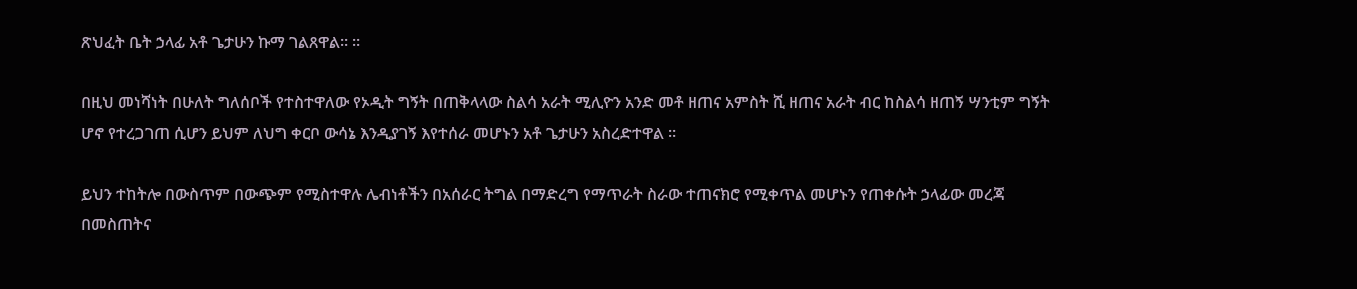ጽህፈት ቤት ኃላፊ አቶ ጌታሁን ኩማ ገልጸዋል። ።

በዚህ መነሻነት በሁለት ግለሰቦች የተስተዋለው የኦዲት ግኝት በጠቅላላው ስልሳ አራት ሚሊዮን አንድ መቶ ዘጠና አምስት ሺ ዘጠና አራት ብር ከስልሳ ዘጠኝ ሣንቲም ግኝት ሆኖ የተረጋገጠ ሲሆን ይህም ለህግ ቀርቦ ውሳኔ እንዲያገኝ እየተሰራ መሆኑን አቶ ጌታሁን አስረድተዋል ።

ይህን ተከትሎ በውስጥም በውጭም የሚስተዋሉ ሌብነቶችን በአሰራር ትግል በማድረግ የማጥራት ስራው ተጠናክሮ የሚቀጥል መሆኑን የጠቀሱት ኃላፊው መረጃ በመስጠትና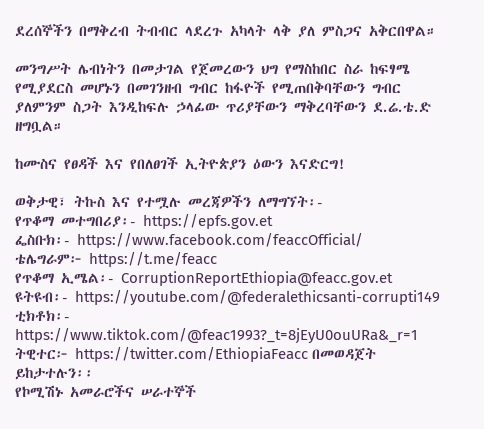ደረሰኞችን በማቅረብ ትብብር ላደረጉ አካላት ላቅ ያለ ምስጋና አቅርበዋል።

መንግሥት ሌብነትን በመታገል የጀመረውን ህግ የማስከበር ስራ ከፍፃሜ የሚያደርስ መሆኑን በመገንዘብ ግብር ከፋዮች የሚጠበቅባቸውን ግብር ያለምንም ስጋት እንዲከፍሉ ኃላፊው ጥሪያቸውን ማቅረባቸውን ደ.ሬ.ቴ.ድ ዘግቧል።

ከሙስና የፀዳች እና የበለፀገች ኢትዮጵያን ዕውን እናድርግ!

ወቅታዊ፣ ትኩስ እና የተሟሉ መረጃዎችን ለማግኘት፡-
የጥቆማ መተግበሪያ፡- https://epfs.gov.et
ፌስቡክ፡- https://www.facebook.com/feaccOfficial/
ቴሌግራም፦ https://t.me/feacc
የጥቆማ ኢሜል፡- CorruptionReportEthiopia@feacc.gov.et
ዩትዩብ፡- https://youtube.com/@federalethicsanti-corrupti149
ቲክቶክ፡- https://www.tiktok.com/@feac1993?_t=8jEyU0ouURa&_r=1
ትዊተር፦ https://twitter.com/EthiopiaFeacc በመወዳጀት ይከታተሉን፡፡
የኮሚሽኑ አመራሮችና ሠራተኞች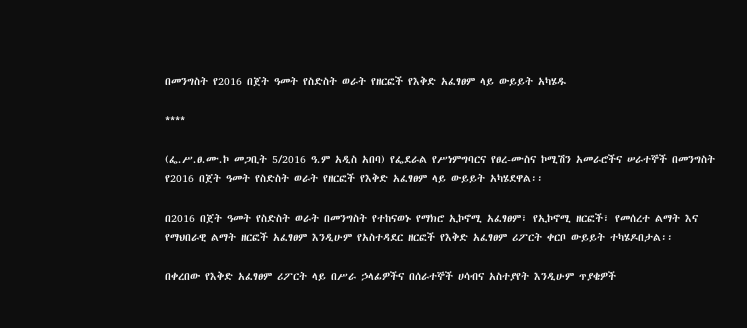በመንግስት የ2016 በጀት ዓመት የስድስት ወራት የዘርፎች የእቅድ አፈፃፀም ላይ ውይይት አካሄዱ

****

(ፌ.ሥ.ፀ.ሙ.ኮ መጋቢት 5/2016 ዓ.ም አዲስ አበባ) የፌደራል የሥነምግባርና የፀረ-ሙስና ኮሚሽን አመራሮችና ሠራተኞች በመንግስት የ2016 በጀት ዓመት የስድስት ወራት የዘርፎች የእቅድ አፈፃፀም ላይ ውይይት አካሄደዋል፡፡

በ2016 በጀት ዓመት የስድስት ወራት በመንግስት የተከናወኑ የማክሮ ኢኮኖሚ አፈፃፀም፣ የኢኮኖሚ ዘርፎች፣ የመሰረተ ልማት እና የማህበራዊ ልማት ዘርፎች አፈፃፀም እንዲሁም የአስተዳደር ዘርፎች የእቅድ አፈፃፀም ሪፖርት ቀርቦ ውይይት ተካሄዶበታል፡፡

በቀረበው የእቅድ አፈፃፀም ሪፖርት ላይ በሥራ ኃላፊዎችና በሰራተኞች ሀሳብና አስተያየት እንዲሁም ጥያቄዎች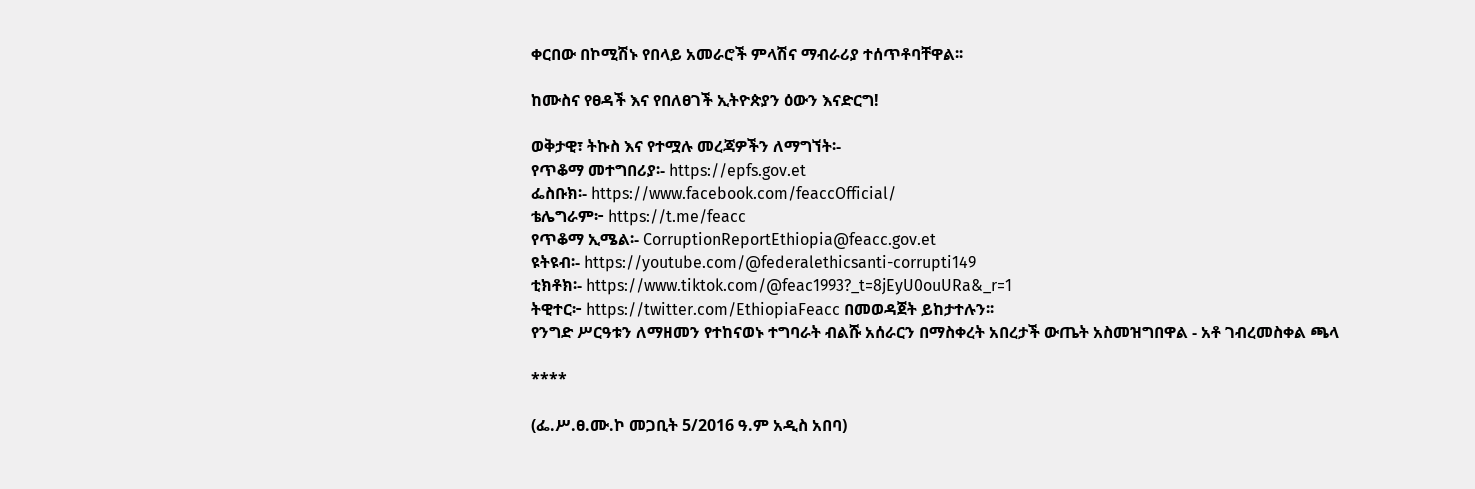ቀርበው በኮሚሽኑ የበላይ አመራሮች ምላሽና ማብራሪያ ተሰጥቶባቸዋል፡፡

ከሙስና የፀዳች እና የበለፀገች ኢትዮጵያን ዕውን እናድርግ!

ወቅታዊ፣ ትኩስ እና የተሟሉ መረጃዎችን ለማግኘት፡-
የጥቆማ መተግበሪያ፡- https://epfs.gov.et
ፌስቡክ፡- https://www.facebook.com/feaccOfficial/
ቴሌግራም፦ https://t.me/feacc
የጥቆማ ኢሜል፡- CorruptionReportEthiopia@feacc.gov.et
ዩትዩብ፡- https://youtube.com/@federalethicsanti-corrupti149
ቲክቶክ፡- https://www.tiktok.com/@feac1993?_t=8jEyU0ouURa&_r=1
ትዊተር፦ https://twitter.com/EthiopiaFeacc በመወዳጀት ይከታተሉን፡፡
የንግድ ሥርዓቱን ለማዘመን የተከናወኑ ተግባራት ብልሹ አሰራርን በማስቀረት አበረታች ውጤት አስመዝግበዋል - አቶ ገብረመስቀል ጫላ

****

(ፌ.ሥ.ፀ.ሙ.ኮ መጋቢት 5/2016 ዓ.ም አዲስ አበባ)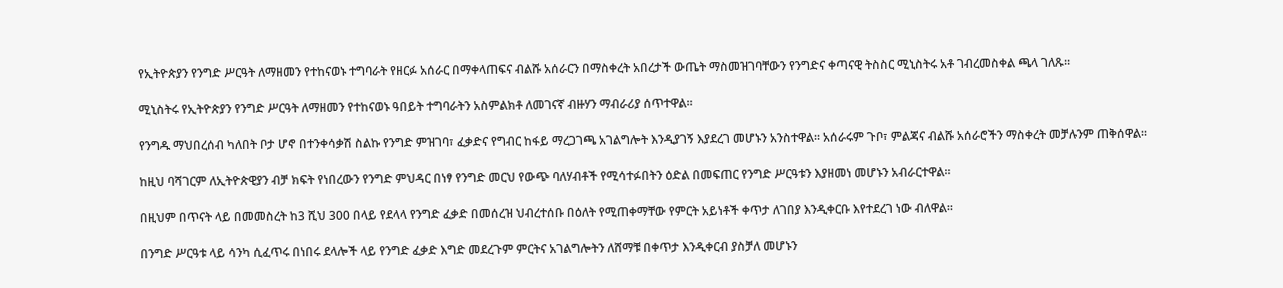የኢትዮጵያን የንግድ ሥርዓት ለማዘመን የተከናወኑ ተግባራት የዘርፉ አሰራር በማቀላጠፍና ብልሹ አሰራርን በማስቀረት አበረታች ውጤት ማስመዝገባቸውን የንግድና ቀጣናዊ ትስስር ሚኒስትሩ አቶ ገብረመስቀል ጫላ ገለጹ።

ሚኒስትሩ የኢትዮጵያን የንግድ ሥርዓት ለማዘመን የተከናወኑ ዓበይት ተግባራትን አስምልክቶ ለመገናኛ ብዙሃን ማብራሪያ ሰጥተዋል።

የንግዱ ማህበረሰብ ካለበት ቦታ ሆኖ በተንቀሳቃሽ ስልኩ የንግድ ምዝገባ፣ ፈቃድና የግብር ከፋይ ማረጋገጫ አገልግሎት እንዲያገኝ እያደረገ መሆኑን አንስተዋል። አሰራሩም ጉቦ፣ ምልጃና ብልሹ አሰራሮችን ማስቀረት መቻሉንም ጠቅሰዋል።

ከዚህ ባሻገርም ለኢትዮጵዊያን ብቻ ክፍት የነበረውን የንግድ ምህዳር በነፃ የንግድ መርህ የውጭ ባለሃብቶች የሚሳተፉበትን ዕድል በመፍጠር የንግድ ሥርዓቱን እያዘመነ መሆኑን አብራርተዋል።

በዚህም በጥናት ላይ በመመስረት ከ3 ሺህ 300 በላይ የደላላ የንግድ ፈቃድ በመሰረዝ ህብረተሰቡ በዕለት የሚጠቀማቸው የምርት አይነቶች ቀጥታ ለገበያ እንዲቀርቡ እየተደረገ ነው ብለዋል።

በንግድ ሥርዓቱ ላይ ሳንካ ሲፈጥሩ በነበሩ ደላሎች ላይ የንግድ ፈቃድ እግድ መደረጉም ምርትና አገልግሎትን ለሸማቹ በቀጥታ እንዲቀርብ ያስቻለ መሆኑን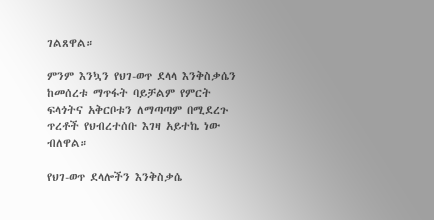ገልጸዋል።

ምንም እንኳን የህገ-ወጥ ደላላ እንቅስቃሴን ከመሰረቱ ማጥፋት ባይቻልም የምርት ፍላጎትና አቅርቦቱን ለማጣጣም በሚደረጉ ጥረቶች የህብረተሰቡ እገዛ አይተኬ ነው ብለዋል።

የህገ-ወጥ ደላሎችን እንቅስቃሴ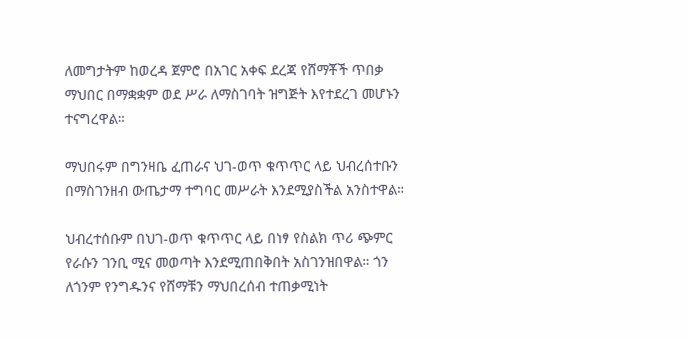ለመግታትም ከወረዳ ጀምሮ በአገር አቀፍ ደረጃ የሸማቾች ጥበቃ ማህበር በማቋቋም ወደ ሥራ ለማስገባት ዝግጅት እየተደረገ መሆኑን ተናግረዋል።

ማህበሩም በግንዛቤ ፈጠራና ህገ-ወጥ ቁጥጥር ላይ ህብረሰተቡን በማስገንዘብ ውጤታማ ተግባር መሥራት እንደሚያስችል አንስተዋል።

ህብረተሰቡም በህገ-ወጥ ቁጥጥር ላይ በነፃ የስልክ ጥሪ ጭምር የራሱን ገንቢ ሚና መወጣት እንደሚጠበቅበት አስገንዝበዋል። ጎን ለጎንም የንግዱንና የሸማቹን ማህበረሰብ ተጠቃሚነት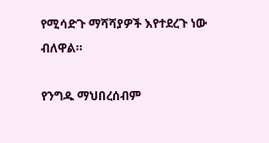የሚሳድጉ ማሻሻያዎች እየተደረጉ ነው ብለዋል።

የንግዱ ማህበረሰብም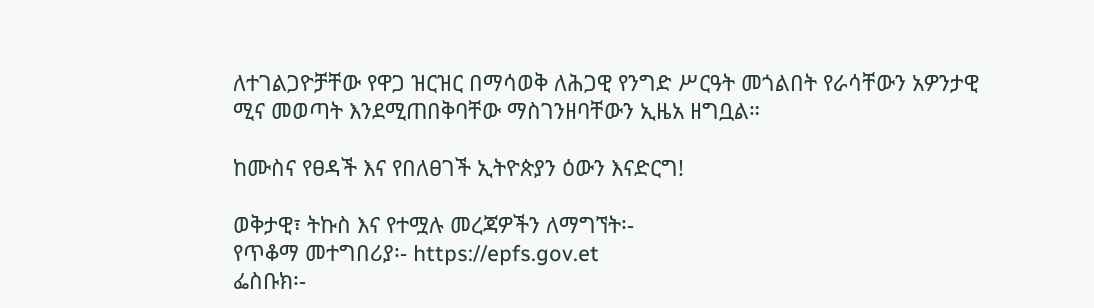ለተገልጋዮቻቸው የዋጋ ዝርዝር በማሳወቅ ለሕጋዊ የንግድ ሥርዓት መጎልበት የራሳቸውን አዎንታዊ ሚና መወጣት እንደሚጠበቅባቸው ማስገንዘባቸውን ኢዜአ ዘግቧል።

ከሙስና የፀዳች እና የበለፀገች ኢትዮጵያን ዕውን እናድርግ!

ወቅታዊ፣ ትኩስ እና የተሟሉ መረጃዎችን ለማግኘት፡-
የጥቆማ መተግበሪያ፡- https://epfs.gov.et
ፌስቡክ፡-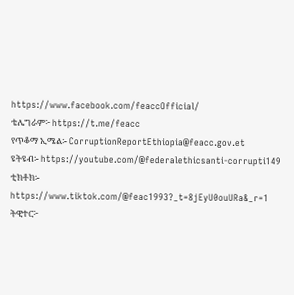https://www.facebook.com/feaccOfficial/
ቴሌግራም፦ https://t.me/feacc
የጥቆማ ኢሜል፡- CorruptionReportEthiopia@feacc.gov.et
ዩትዩብ፡- https://youtube.com/@federalethicsanti-corrupti149
ቲክቶክ፡- https://www.tiktok.com/@feac1993?_t=8jEyU0ouURa&_r=1
ትዊተር፦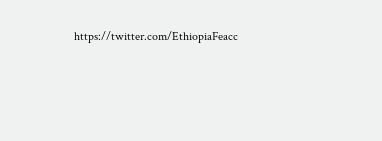https://twitter.com/EthiopiaFeacc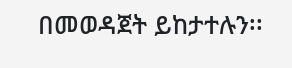በመወዳጀት ይከታተሉን፡፡